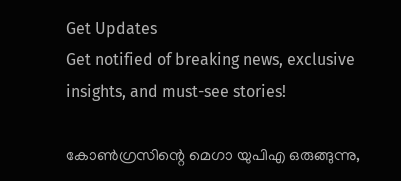Get Updates
Get notified of breaking news, exclusive insights, and must-see stories!

കോണ്‍ഗ്രസിന്റെ മെഗാ യുപിഎ ഒരുങ്ങുന്നു,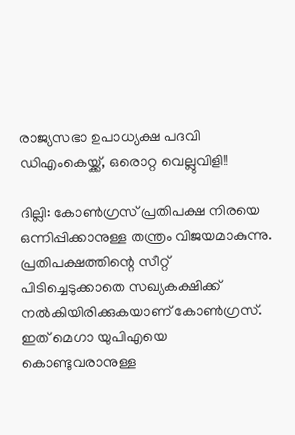രാജ്യസഭാ ഉപാധ്യക്ഷ പദവി ഡിഎംകെയ്ക്ക്, ഒരൊറ്റ വെല്ലുവിളി!!

ദില്ലി: കോണ്‍ഗ്രസ് പ്രതിപക്ഷ നിരയെ ഒന്നിപ്പിക്കാനുള്ള തന്ത്രം വിജയമാകുന്നു. പ്രതിപക്ഷത്തിന്റെ സീറ്റ് പിടിച്ചെടുക്കാതെ സഖ്യകക്ഷിക്ക് നല്‍കിയിരിക്കുകയാണ് കോണ്‍ഗ്രസ്. ഇത് മെഗാ യുപിഎയെ കൊണ്ടുവരാനുള്ള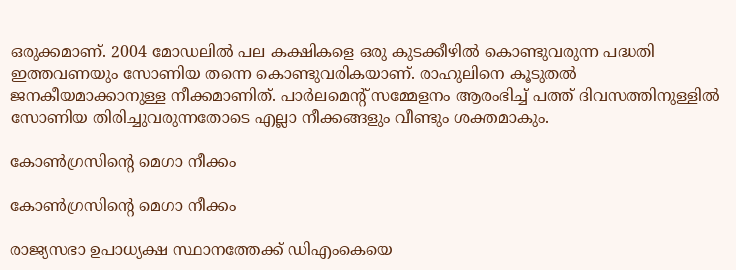ഒരുക്കമാണ്. 2004 മോഡലില്‍ പല കക്ഷികളെ ഒരു കുടക്കീഴില്‍ കൊണ്ടുവരുന്ന പദ്ധതി ഇത്തവണയും സോണിയ തന്നെ കൊണ്ടുവരികയാണ്. രാഹുലിനെ കൂടുതല്‍ ജനകീയമാക്കാനുള്ള നീക്കമാണിത്. പാര്‍ലമെന്റ് സമ്മേളനം ആരംഭിച്ച് പത്ത് ദിവസത്തിനുള്ളില്‍ സോണിയ തിരിച്ചുവരുന്നതോടെ എല്ലാ നീക്കങ്ങളും വീണ്ടും ശക്തമാകും.

കോണ്‍ഗ്രസിന്റെ മെഗാ നീക്കം

കോണ്‍ഗ്രസിന്റെ മെഗാ നീക്കം

രാജ്യസഭാ ഉപാധ്യക്ഷ സ്ഥാനത്തേക്ക് ഡിഎംകെയെ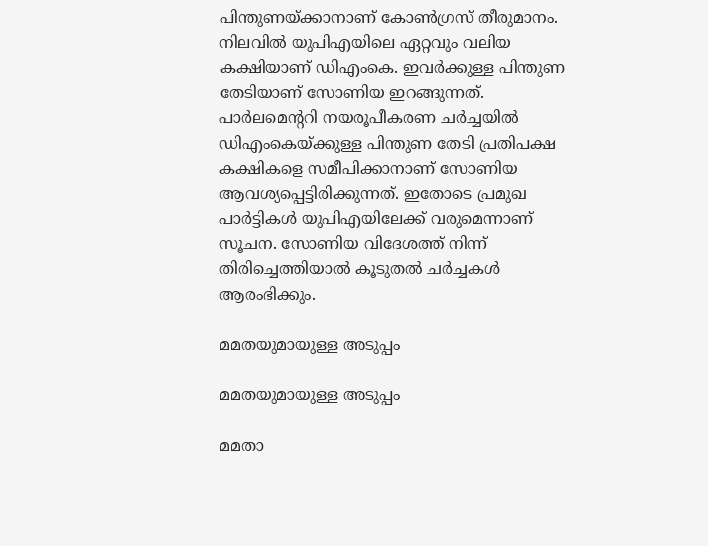പിന്തുണയ്ക്കാനാണ് കോണ്‍ഗ്രസ് തീരുമാനം. നിലവില്‍ യുപിഎയിലെ ഏറ്റവും വലിയ കക്ഷിയാണ് ഡിഎംകെ. ഇവര്‍ക്കുള്ള പിന്തുണ തേടിയാണ് സോണിയ ഇറങ്ങുന്നത്. പാര്‍ലമെന്ററി നയരൂപീകരണ ചര്‍ച്ചയില്‍ ഡിഎംകെയ്ക്കുള്ള പിന്തുണ തേടി പ്രതിപക്ഷ കക്ഷികളെ സമീപിക്കാനാണ് സോണിയ ആവശ്യപ്പെട്ടിരിക്കുന്നത്. ഇതോടെ പ്രമുഖ പാര്‍ട്ടികള്‍ യുപിഎയിലേക്ക് വരുമെന്നാണ് സൂചന. സോണിയ വിദേശത്ത് നിന്ന് തിരിച്ചെത്തിയാല്‍ കൂടുതല്‍ ചര്‍ച്ചകള്‍ ആരംഭിക്കും.

മമതയുമായുള്ള അടുപ്പം

മമതയുമായുള്ള അടുപ്പം

മമതാ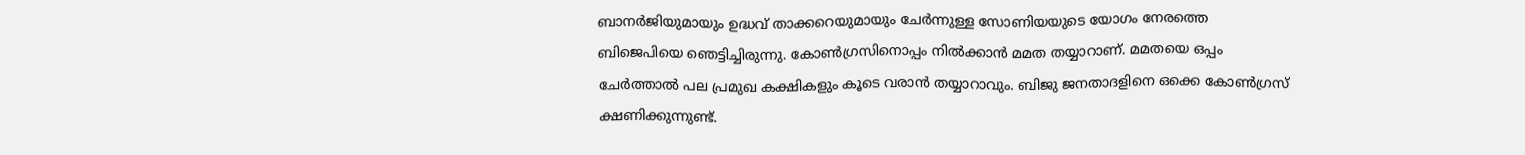ബാനര്‍ജിയുമായും ഉദ്ധവ് താക്കറെയുമായും ചേര്‍ന്നുള്ള സോണിയയുടെ യോഗം നേരത്തെ ബിജെപിയെ ഞെട്ടിച്ചിരുന്നു. കോണ്‍ഗ്രസിനൊപ്പം നില്‍ക്കാന്‍ മമത തയ്യാറാണ്. മമതയെ ഒപ്പം ചേര്‍ത്താല്‍ പല പ്രമുഖ കക്ഷികളും കൂടെ വരാന്‍ തയ്യാറാവും. ബിജു ജനതാദളിനെ ഒക്കെ കോണ്‍ഗ്രസ് ക്ഷണിക്കുന്നുണ്ട്.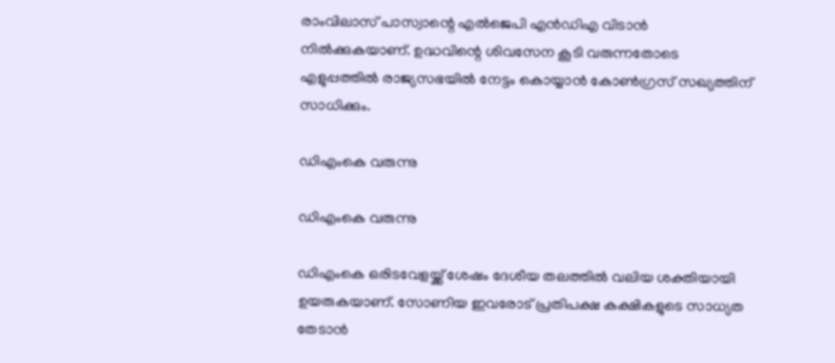രാംവിലാസ് പാസ്വാന്റെ എല്‍ജെപി എന്‍ഡിഎ വിടാന്‍ നില്‍ക്കുകയാണ്. ഉദ്ധവിന്റെ ശിവസേന കൂടി വരുന്നതോടെ എളുപ്പത്തില്‍ രാജ്യസഭയില്‍ നേട്ടം കൊയ്യാന്‍ കോണ്‍ഗ്രസ് സഖ്യത്തിന് സാധിക്കും.

ഡിഎംകെ വരുന്നു

ഡിഎംകെ വരുന്നു

ഡിഎംകെ ഒരിടവേളയ്ക്ക് ശേഷം ദേശീയ തലത്തില്‍ വലിയ ശക്തിയായി ഉയരുകയാണ്. സോണിയ ഇവരോട് പ്രതിപക്ഷ കക്ഷികളുടെ സാധ്യത തേടാന്‍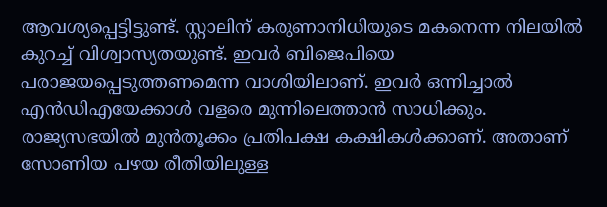ആവശ്യപ്പെട്ടിട്ടുണ്ട്. സ്റ്റാലിന് കരുണാനിധിയുടെ മകനെന്ന നിലയില്‍ കുറച്ച് വിശ്വാസ്യതയുണ്ട്. ഇവര്‍ ബിജെപിയെ പരാജയപ്പെടുത്തണമെന്ന വാശിയിലാണ്. ഇവര്‍ ഒന്നിച്ചാല്‍ എന്‍ഡിഎയേക്കാള്‍ വളരെ മുന്നിലെത്താന്‍ സാധിക്കും. രാജ്യസഭയില്‍ മുന്‍തൂക്കം പ്രതിപക്ഷ കക്ഷികള്‍ക്കാണ്. അതാണ് സോണിയ പഴയ രീതിയിലുള്ള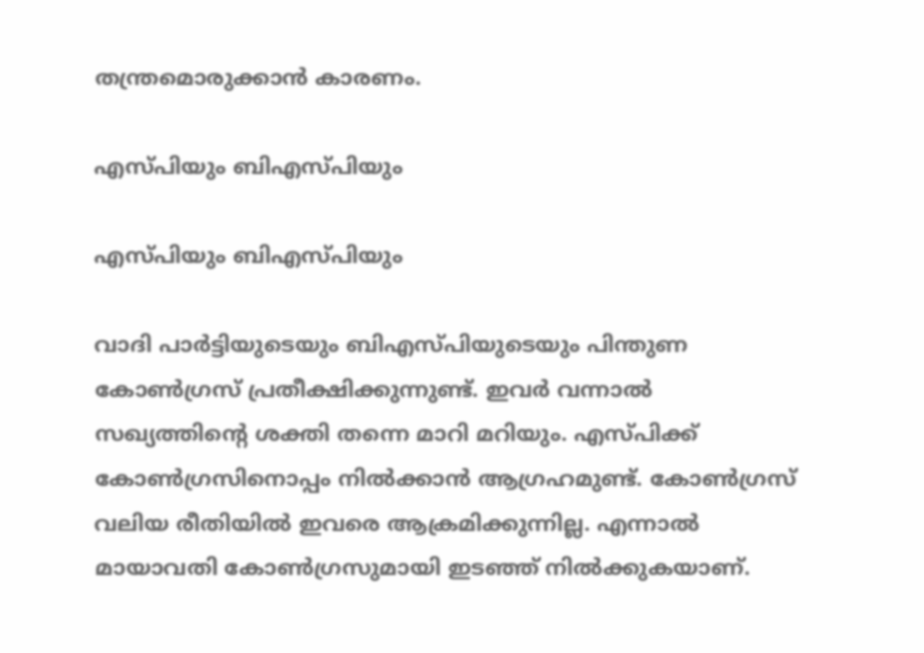തന്ത്രമൊരുക്കാന്‍ കാരണം.

എസ്പിയും ബിഎസ്പിയും

എസ്പിയും ബിഎസ്പിയും

വാദി പാര്‍ട്ടിയുടെയും ബിഎസ്പിയുടെയും പിന്തുണ കോണ്‍ഗ്രസ് പ്രതീക്ഷിക്കുന്നുണ്ട്. ഇവര്‍ വന്നാല്‍ സഖ്യത്തിന്റെ ശക്തി തന്നെ മാറി മറിയും. എസ്പിക്ക് കോണ്‍ഗ്രസിനൊപ്പം നില്‍ക്കാന്‍ ആഗ്രഹമുണ്ട്. കോണ്‍ഗ്രസ് വലിയ രീതിയില്‍ ഇവരെ ആക്രമിക്കുന്നില്ല. എന്നാല്‍ മായാവതി കോണ്‍ഗ്രസുമായി ഇടഞ്ഞ് നില്‍ക്കുകയാണ്.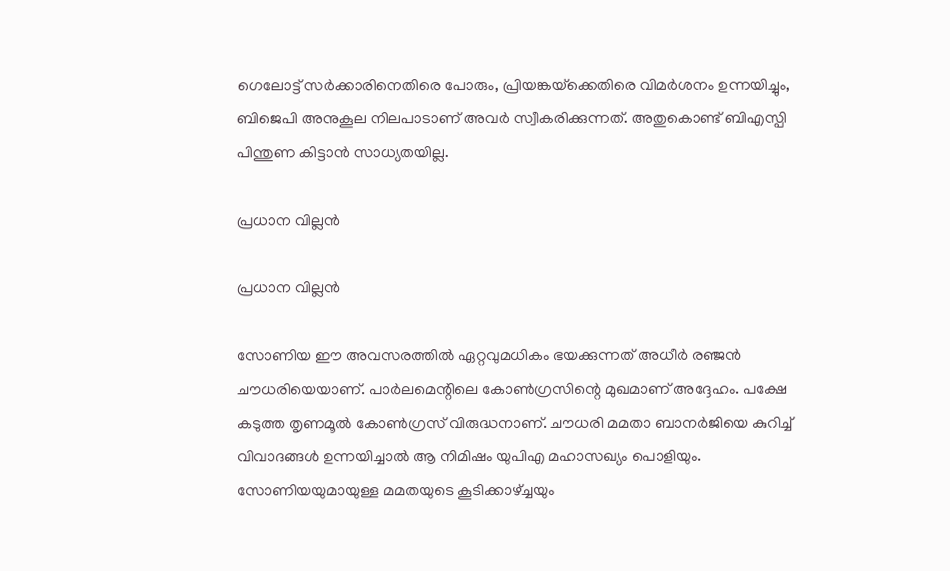ഗെലോട്ട് സര്‍ക്കാരിനെതിരെ പോരും, പ്രിയങ്കയ്‌ക്കെതിരെ വിമര്‍ശനം ഉന്നയിച്ചും, ബിജെപി അനുകൂല നിലപാടാണ് അവര്‍ സ്വീകരിക്കുന്നത്. അതുകൊണ്ട് ബിഎസ്പി പിന്തുണ കിട്ടാന്‍ സാധ്യതയില്ല.

പ്രധാന വില്ലന്‍

പ്രധാന വില്ലന്‍

സോണിയ ഈ അവസരത്തില്‍ ഏറ്റവുമധികം ഭയക്കുന്നത് അധീര്‍ രഞ്ജന്‍ ചൗധരിയെയാണ്. പാര്‍ലമെന്റിലെ കോണ്‍ഗ്രസിന്റെ മുഖമാണ് അദ്ദേഹം. പക്ഷേ കടുത്ത തൃണമൂല്‍ കോണ്‍ഗ്രസ് വിരുദ്ധനാണ്. ചൗധരി മമതാ ബാനര്‍ജിയെ കുറിച്ച് വിവാദങ്ങള്‍ ഉന്നയിച്ചാല്‍ ആ നിമിഷം യുപിഎ മഹാസഖ്യം പൊളിയും. സോണിയയുമായുള്ള മമതയുടെ കൂടിക്കാഴ്ച്ചയും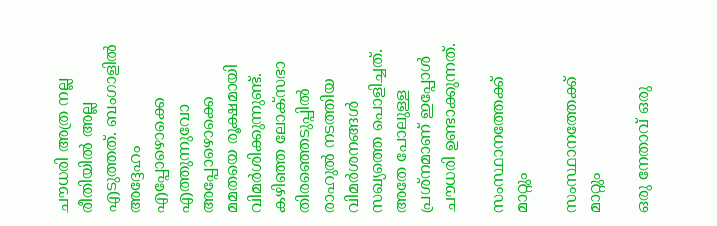ചൗധരി അത്ര നല്ല രീതിയില്‍ അല്ല എടുത്തത്. ബംഗാളില്‍ അദ്ദേഹം എപ്പോഴൊക്കെ എത്തുന്നുവോ അപ്പോഴൊക്കെ മമതയെ രൂക്ഷമായി വിമര്‍ശിക്കുന്നുണ്ട്. കഴിഞ്ഞ ലോക്‌സഭാ തിരഞ്ഞെടുപ്പില്‍ രാഹുല്‍ നടത്തിയ വിമര്‍ശനങ്ങള്‍ സഖ്യത്തെ പൊളിച്ചത്. അതേ പോലുള്ള പ്രശ്‌നമാണ് ഇപ്പോള്‍ ചൗധരി ഉണ്ടാക്കുന്നത്.

സംസ്ഥാനത്തേക്ക് മാറ്റും

സംസ്ഥാനത്തേക്ക് മാറ്റും

ഒരു നേതാവ് ഒരു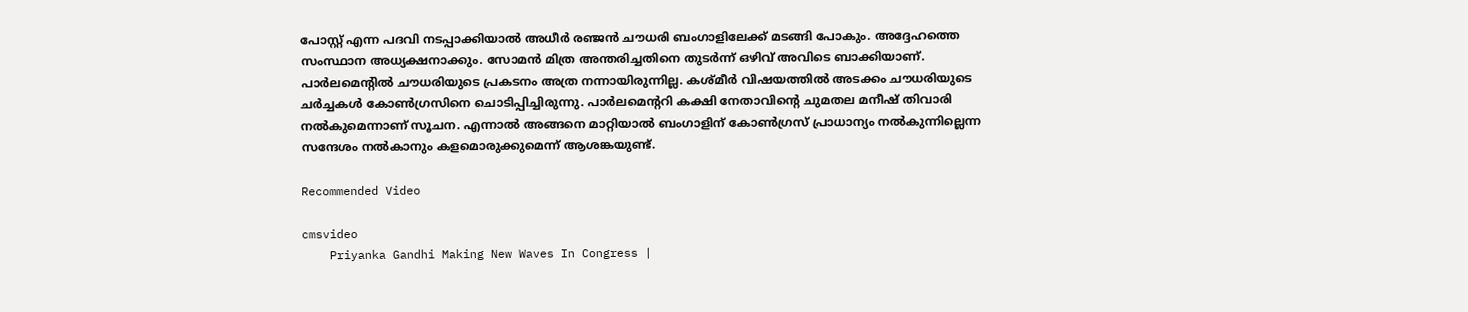പോസ്റ്റ് എന്ന പദവി നടപ്പാക്കിയാല്‍ അധീര്‍ രഞ്ജന്‍ ചൗധരി ബംഗാളിലേക്ക് മടങ്ങി പോകും. അദ്ദേഹത്തെ സംസ്ഥാന അധ്യക്ഷനാക്കും. സോമന്‍ മിത്ര അന്തരിച്ചതിനെ തുടര്‍ന്ന് ഒഴിവ് അവിടെ ബാക്കിയാണ്. പാര്‍ലമെന്റില്‍ ചൗധരിയുടെ പ്രകടനം അത്ര നന്നായിരുന്നില്ല. കശ്മീര്‍ വിഷയത്തില്‍ അടക്കം ചൗധരിയുടെ ചര്‍ച്ചകള്‍ കോണ്‍ഗ്രസിനെ ചൊടിപ്പിച്ചിരുന്നു. പാര്‍ലമെന്ററി കക്ഷി നേതാവിന്റെ ചുമതല മനീഷ് തിവാരി നല്‍കുമെന്നാണ് സൂചന. എന്നാല്‍ അങ്ങനെ മാറ്റിയാല്‍ ബംഗാളിന് കോണ്‍ഗ്രസ് പ്രാധാന്യം നല്‍കുന്നില്ലെന്ന സന്ദേശം നല്‍കാനും കളമൊരുക്കുമെന്ന് ആശങ്കയുണ്ട്.

Recommended Video

cmsvideo
    Priyanka Gandhi Making New Waves In Congress |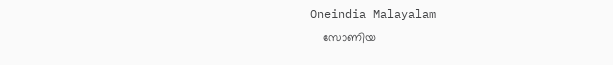Oneindia Malayalam
    സോണിയ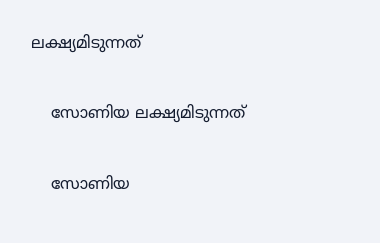ലക്ഷ്യമിടുന്നത്

    സോണിയ ലക്ഷ്യമിടുന്നത്

    സോണിയ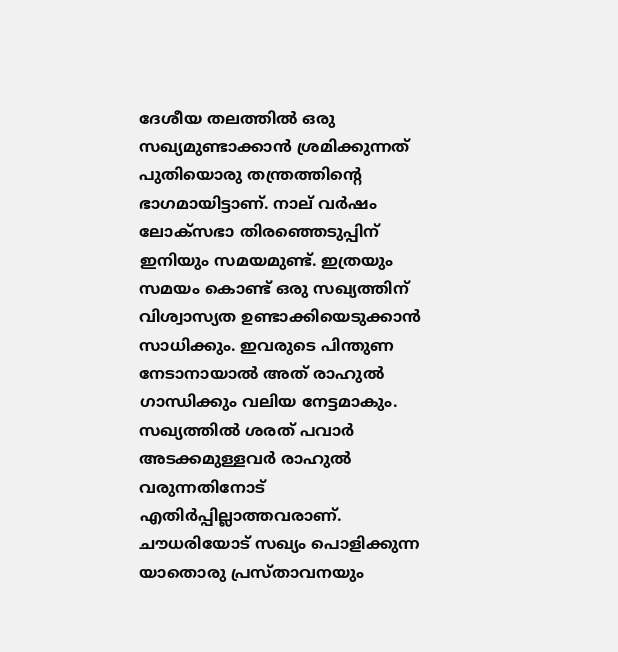ദേശീയ തലത്തില്‍ ഒരു സഖ്യമുണ്ടാക്കാന്‍ ശ്രമിക്കുന്നത് പുതിയൊരു തന്ത്രത്തിന്റെ ഭാഗമായിട്ടാണ്. നാല് വര്‍ഷം ലോക്‌സഭാ തിരഞ്ഞെടുപ്പിന് ഇനിയും സമയമുണ്ട്. ഇത്രയും സമയം കൊണ്ട് ഒരു സഖ്യത്തിന് വിശ്വാസ്യത ഉണ്ടാക്കിയെടുക്കാന്‍ സാധിക്കും. ഇവരുടെ പിന്തുണ നേടാനായാല്‍ അത് രാഹുല്‍ ഗാന്ധിക്കും വലിയ നേട്ടമാകും. സഖ്യത്തില്‍ ശരത് പവാര്‍ അടക്കമുള്ളവര്‍ രാഹുല്‍ വരുന്നതിനോട് എതിര്‍പ്പില്ലാത്തവരാണ്. ചൗധരിയോട് സഖ്യം പൊളിക്കുന്ന യാതൊരു പ്രസ്താവനയും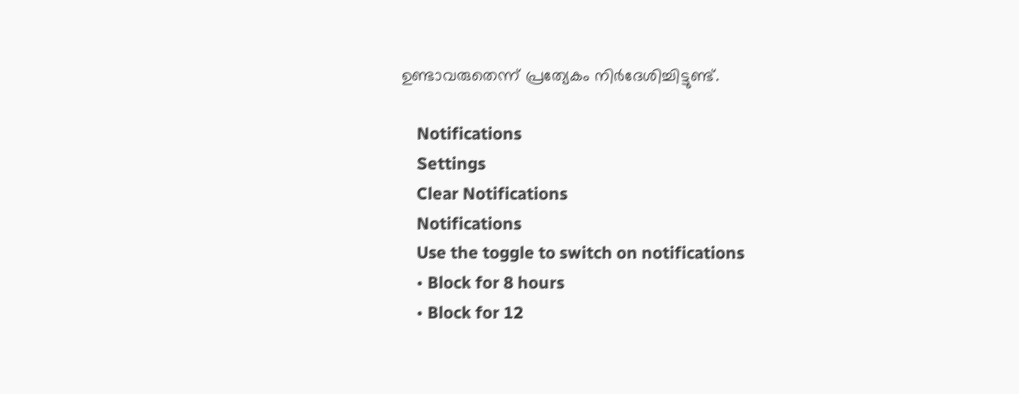ഉണ്ടാവരുതെന്ന് പ്രത്യേകം നിര്‍ദേശിച്ചിട്ടുണ്ട്.

    Notifications
    Settings
    Clear Notifications
    Notifications
    Use the toggle to switch on notifications
    • Block for 8 hours
    • Block for 12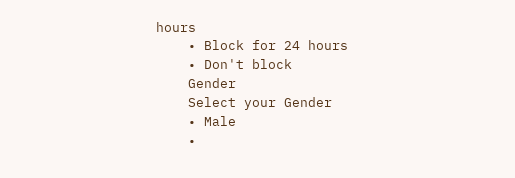hours
    • Block for 24 hours
    • Don't block
    Gender
    Select your Gender
    • Male
    •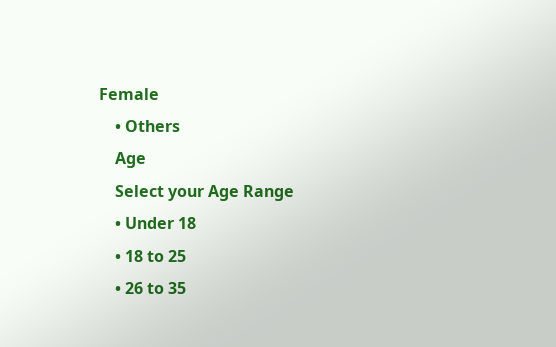Female
    • Others
    Age
    Select your Age Range
    • Under 18
    • 18 to 25
    • 26 to 35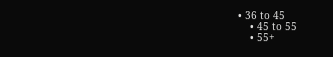• 36 to 45
    • 45 to 55
    • 55+